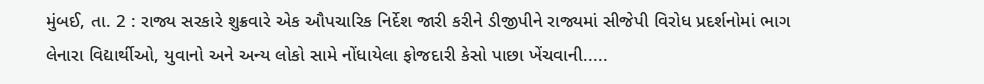મુંબઈ, તા. 2 : રાજ્ય સરકારે શુક્રવારે એક ઔપચારિક નિર્દેશ જારી કરીને ડીજીપીને રાજ્યમાં સીજેપી વિરોધ પ્રદર્શનોમાં ભાગ લેનારા વિદ્યાર્થીઓ, યુવાનો અને અન્ય લોકો સામે નોંધાયેલા ફોજદારી કેસો પાછા ખેંચવાની.....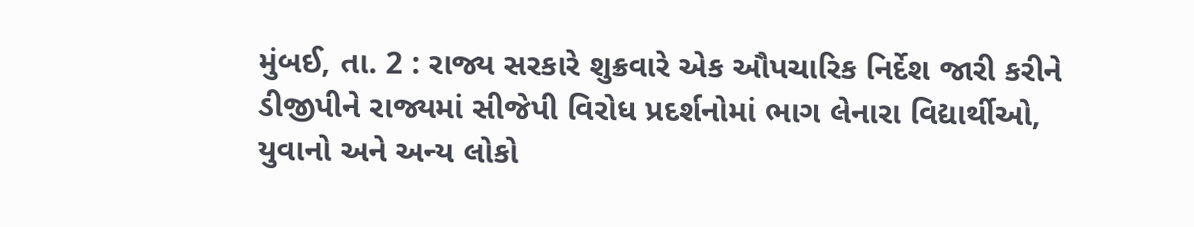મુંબઈ, તા. 2 : રાજ્ય સરકારે શુક્રવારે એક ઔપચારિક નિર્દેશ જારી કરીને ડીજીપીને રાજ્યમાં સીજેપી વિરોધ પ્રદર્શનોમાં ભાગ લેનારા વિદ્યાર્થીઓ, યુવાનો અને અન્ય લોકો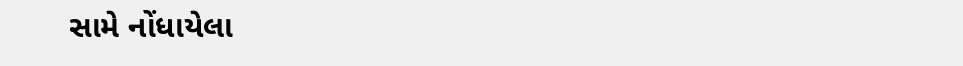સામે નોંધાયેલા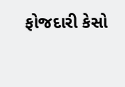ફોજદારી કેસો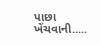પાછા ખેંચવાની.....